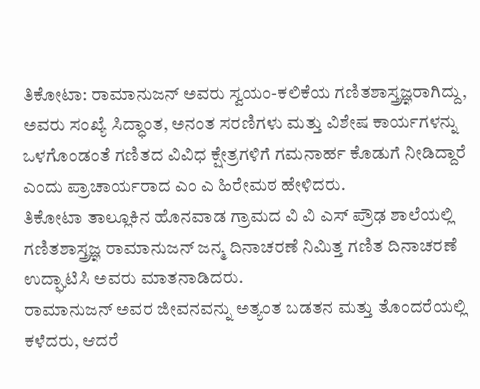ತಿಕೋಟಾ: ರಾಮಾನುಜನ್ ಅವರು ಸ್ವಯಂ-ಕಲಿಕೆಯ ಗಣಿತಶಾಸ್ತ್ರಜ್ಞರಾಗಿದ್ದು, ಅವರು ಸಂಖ್ಯೆ ಸಿದ್ಧಾಂತ, ಅನಂತ ಸರಣಿಗಳು ಮತ್ತು ವಿಶೇಷ ಕಾರ್ಯಗಳನ್ನು ಒಳಗೊಂಡಂತೆ ಗಣಿತದ ವಿವಿಧ ಕ್ಷೇತ್ರಗಳಿಗೆ ಗಮನಾರ್ಹ ಕೊಡುಗೆ ನೀಡಿದ್ದಾರೆ ಎಂದು ಪ್ರಾಚಾರ್ಯರಾದ ಎಂ ಎ ಹಿರೇಮಠ ಹೇಳಿದರು.
ತಿಕೋಟಾ ತಾಲ್ಲೂಕಿನ ಹೊನವಾಡ ಗ್ರಾಮದ ವಿ ವಿ ಎಸ್ ಪ್ರೌಢ ಶಾಲೆಯಲ್ಲಿ ಗಣಿತಶಾಸ್ತ್ರಜ್ಞ ರಾಮಾನುಜನ್ ಜನ್ಮ ದಿನಾಚರಣೆ ನಿಮಿತ್ತ ಗಣಿತ ದಿನಾಚರಣೆ ಉದ್ಘಾಟಿಸಿ ಅವರು ಮಾತನಾಡಿದರು.
ರಾಮಾನುಜನ್ ಅವರ ಜೀವನವನ್ನು ಅತ್ಯಂತ ಬಡತನ ಮತ್ತು ತೊಂದರೆಯಲ್ಲಿ ಕಳೆದರು, ಆದರೆ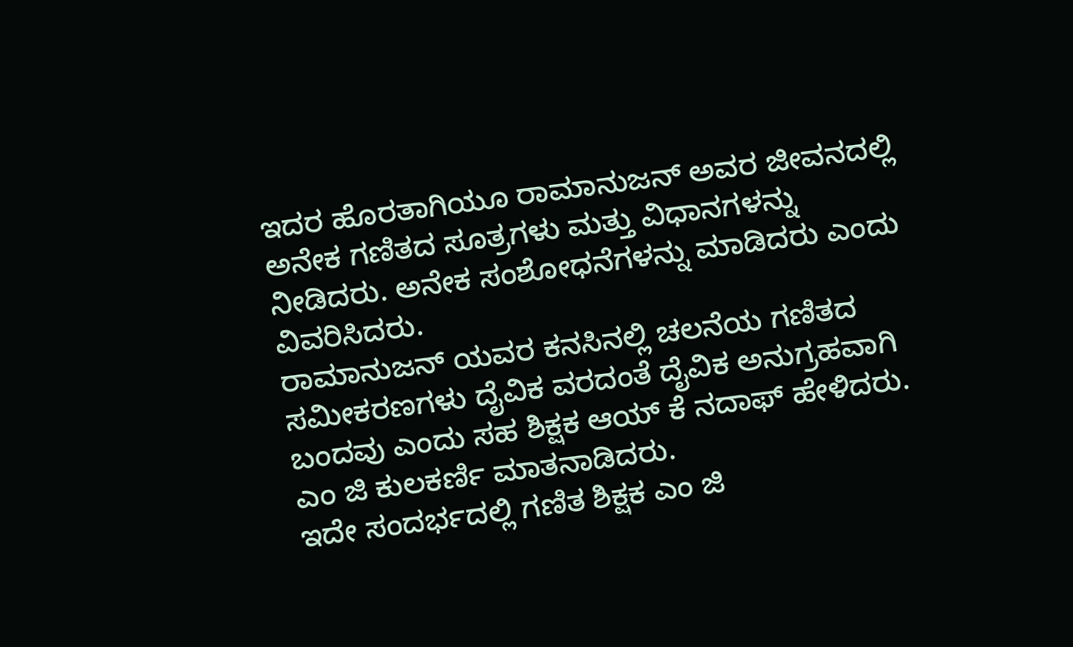ಇದರ ಹೊರತಾಗಿಯೂ ರಾಮಾನುಜನ್ ಅವರ ಜೀವನದಲ್ಲಿ ಅನೇಕ ಗಣಿತದ ಸೂತ್ರಗಳು ಮತ್ತು ವಿಧಾನಗಳನ್ನು ನೀಡಿದರು. ಅನೇಕ ಸಂಶೋಧನೆಗಳನ್ನು ಮಾಡಿದರು ಎಂದು ವಿವರಿಸಿದರು.
ರಾಮಾನುಜನ್ ಯವರ ಕನಸಿನಲ್ಲಿ ಚಲನೆಯ ಗಣಿತದ ಸಮೀಕರಣಗಳು ದೈವಿಕ ವರದಂತೆ ದೈವಿಕ ಅನುಗ್ರಹವಾಗಿ ಬಂದವು ಎಂದು ಸಹ ಶಿಕ್ಷಕ ಆಯ್ ಕೆ ನದಾಫ್ ಹೇಳಿದರು.
ಎಂ ಜಿ ಕುಲಕರ್ಣಿ ಮಾತನಾಡಿದರು.
ಇದೇ ಸಂದರ್ಭದಲ್ಲಿ ಗಣಿತ ಶಿಕ್ಷಕ ಎಂ ಜಿ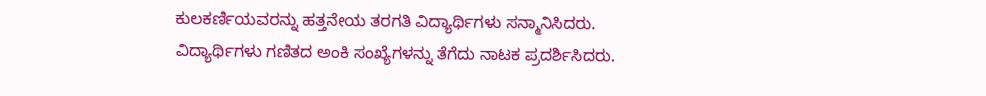ಕುಲಕರ್ಣಿಯವರನ್ನು ಹತ್ತನೇಯ ತರಗತಿ ವಿದ್ಯಾರ್ಥಿಗಳು ಸನ್ಮಾನಿಸಿದರು.
ವಿದ್ಯಾರ್ಥಿಗಳು ಗಣಿತದ ಅಂಕಿ ಸಂಖ್ಯೆಗಳನ್ನು ತೆಗೆದು ನಾಟಕ ಪ್ರದರ್ಶಿಸಿದರು.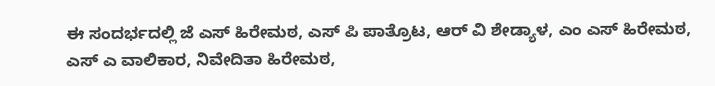ಈ ಸಂದರ್ಭದಲ್ಲಿ ಜೆ ಎಸ್ ಹಿರೇಮಠ, ಎಸ್ ಪಿ ಪಾತ್ರೊಟ, ಆರ್ ವಿ ಶೇಡ್ಯಾಳ, ಎಂ ಎಸ್ ಹಿರೇಮಠ, ಎಸ್ ಎ ವಾಲಿಕಾರ, ನಿವೇದಿತಾ ಹಿರೇಮಠ,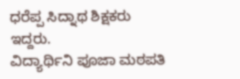ಧರೆಪ್ಪ ಸಿದ್ನಾಥ ಶಿಕ್ಷಕರು ಇದ್ದರು.
ವಿದ್ಯಾರ್ಥಿನಿ ಪೂಜಾ ಮಠಪತಿ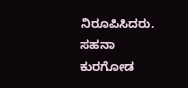ನಿರೂಪಿಸಿದರು. ಸಹನಾ ಕುರಗೋಡ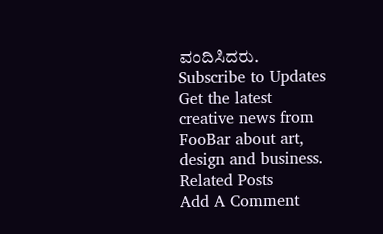ವಂದಿಸಿದರು.
Subscribe to Updates
Get the latest creative news from FooBar about art, design and business.
Related Posts
Add A Comment